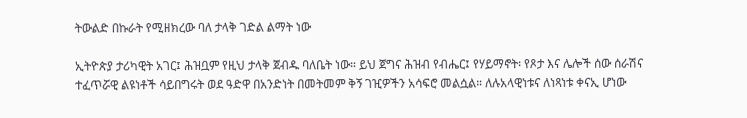ትውልድ በኩራት የሚዘክረው ባለ ታላቅ ገድል ልማት ነው

ኢትዮጵያ ታሪካዊት አገር፤ ሕዝቧም የዚህ ታላቅ ጀብዱ ባለቤት ነው። ይህ ጀግና ሕዝብ የብሔር፤ የሃይማኖት፡ የጾታ እና ሌሎች ሰው ሰራሽና ተፈጥሯዊ ልዩነቶች ሳይበግሩት ወደ ዓድዋ በአንድነት በመትመም ቅኝ ገዢዎችን አሳፍሮ መልሷል። ለሉአላዊነቱና ለነጻነቱ ቀናኢ ሆነው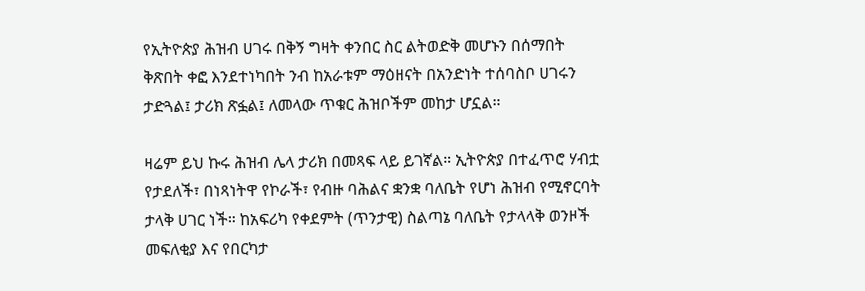የኢትዮጵያ ሕዝብ ሀገሩ በቅኝ ግዛት ቀንበር ስር ልትወድቅ መሆኑን በሰማበት ቅጽበት ቀፎ እንደተነካበት ንብ ከአራቱም ማዕዘናት በአንድነት ተሰባስቦ ሀገሩን ታድጓል፤ ታሪክ ጽፏል፤ ለመላው ጥቁር ሕዝቦችም መከታ ሆኗል።

ዛሬም ይህ ኩሩ ሕዝብ ሌላ ታሪክ በመጻፍ ላይ ይገኛል። ኢትዮጵያ በተፈጥሮ ሃብቷ የታደለች፣ በነጻነትዋ የኮራች፣ የብዙ ባሕልና ቋንቋ ባለቤት የሆነ ሕዝብ የሚኖርባት ታላቅ ሀገር ነች። ከአፍሪካ የቀደምት (ጥንታዊ) ስልጣኔ ባለቤት የታላላቅ ወንዞች መፍለቂያ እና የበርካታ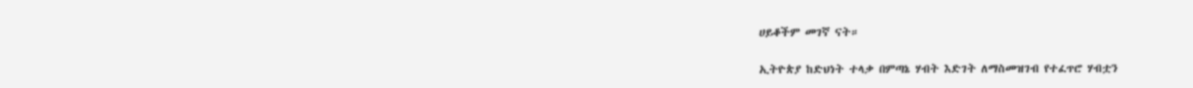ሀይቆችም መገኛ ናት።

ኢትዮጵያ ከድህነት ተላቃ በምጣኔ ሃብት እድገት ለማስመዝገብ የተፈጥሮ ሃብቷን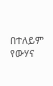በተለይም የውሃና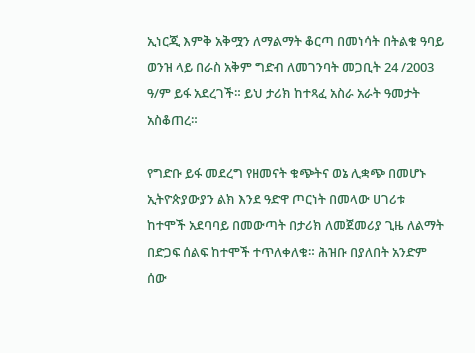ኢነርጂ እምቅ አቅሟን ለማልማት ቆርጣ በመነሳት በትልቁ ዓባይ ወንዝ ላይ በራስ አቅም ግድብ ለመገንባት መጋቢት 24 /2003 ዓ/ም ይፋ አደረገች። ይህ ታሪክ ከተጻፈ አስራ አራት ዓመታት አስቆጠረ።

የግድቡ ይፋ መደረግ የዘመናት ቁጭትና ወኔ ሊቋጭ በመሆኑ ኢትዮጵያውያን ልክ እንደ ዓድዋ ጦርነት በመላው ሀገሪቱ ከተሞች አደባባይ በመውጣት በታሪክ ለመጀመሪያ ጊዜ ለልማት በድጋፍ ሰልፍ ከተሞች ተጥለቀለቁ። ሕዝቡ በያለበት አንድም ሰው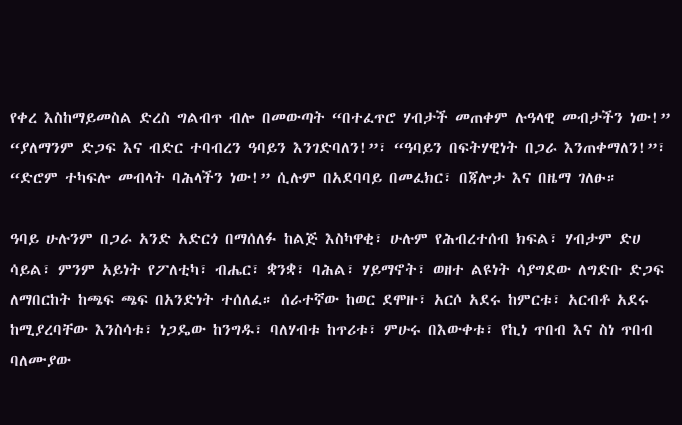የቀረ እስከማይመስል ድረስ ግልብጥ ብሎ በመውጣት “በተፈጥሮ ሃብታች መጠቀም ሉዓላዊ መብታችን ነው!” “ያለማንም ድጋፍ እና ብድር ተባብረን ዓባይን እንገድባለን!”፣ “ዓባይን በፍትሃዊነት በጋራ እንጠቀማለን!”፣ “ድሮም ተካፍሎ መብላት ባሕላችን ነው!” ሲሉም በአደባባይ በመፈክር፣ በጃሎታ እና በዜማ ገለፁ።

ዓባይ ሁሉንም በጋራ አንድ አድርጎ በማሰለፉ ከልጅ እስካዋቂ፣ ሁሉም የሕብረተሰብ ክፍል፣ ሃብታም ድሀ ሳይል፣ ምንም አይነት የፖለቲካ፣ ብሔር፣ ቋንቋ፣ ባሕል፣ ሃይማኖት፣ ወዘተ ልዩነት ሳያግደው ለግድቡ ድጋፍ ለማበርከት ከጫፍ ጫፍ በአንድነት ተሰለፈ። ሰራተኛው ከወር ደሞዙ፣ አርሶ አደሩ ከምርቱ፣ አርብቶ አደሩ ከሚያረባቸው እንስሳቱ፣ ነጋዴው ከንግዱ፣ ባለሃብቱ ከጥሪቱ፣ ምሁሩ በእውቀቱ፣ የኪነ ጥበብ እና ስነ ጥበብ ባለሙያው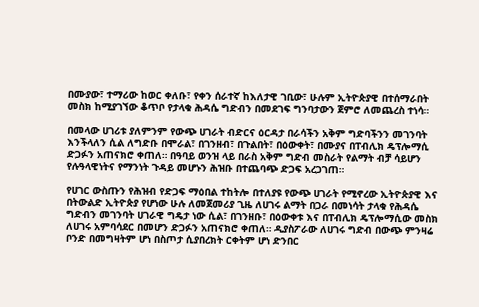በሙያው፣ ተማሪው ከወር ቀለቡ፣ የቀን ሰራተኛ ከእለታዊ ገቢው፣ ሁሉም ኢትዮጵያዊ በተሰማራበት መስክ ከሚያገኘው ቆጥቦ የታላቁ ሕዳሴ ግድብን በመደገፍ ግንባታውን ጀምሮ ለመጨረስ ተነሳ።

በመላው ሀገሪቱ ያለምንም የውጭ ሀገራት ብድርና ዕርዳታ በራሳችን አቅም ግድባችንን መገንባት እንችላለን ሲል ለግድቡ በሞራል፣ በገንዘብ፣ በጉልበት፣ በዕውቀት፣ በሙያና በፐብሊክ ዴፕሎማሲ ድጋፉን አጠናክሮ ቀጠለ። በዓባይ ወንዝ ላይ በራስ አቅም ግድብ መስራት የልማት ብቻ ሳይሆን የሉዓላዊነትና የማንነት ጉዳይ መሆኑን ሕዝቡ በተጨባጭ ድጋፍ አረጋገጠ።

የሀገር ውስጡን የሕዝብ የድጋፍ ማዕበል ተከትሎ በተለያዩ የውጭ ሀገራት የሚኖረው ኢትዮጵያዊ እና በትውልድ ኢትዮጵያ የሆነው ሁሉ ለመጀመሪያ ጊዜ ለሀገሩ ልማት በጋራ በመነሳት ታላቁ የሕዳሴ ግድብን መገንባት ሀገራዊ ግዴታ ነው ሲል፣ በገንዘቡ፣ በዕውቀቱ እና በፐብሊክ ዴፕሎማሲው መስክ ለሀገሩ አምባሳደር በመሆን ድጋፉን አጠናክሮ ቀጠለ። ዲያስፖራው ለሀገሩ ግድብ በውጭ ምንዛሬ ቦንድ በመግዛትም ሆነ በስጦታ ሲያበረክት ርቀትም ሆነ ድንበር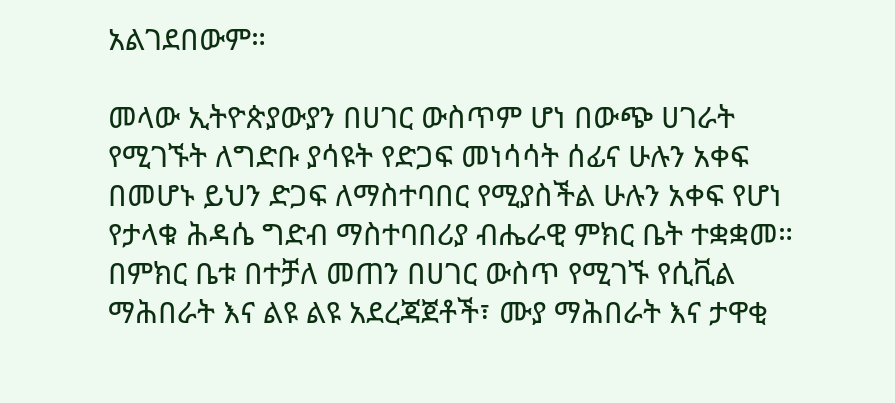አልገደበውም።

መላው ኢትዮጵያውያን በሀገር ውስጥም ሆነ በውጭ ሀገራት የሚገኙት ለግድቡ ያሳዩት የድጋፍ መነሳሳት ሰፊና ሁሉን አቀፍ በመሆኑ ይህን ድጋፍ ለማስተባበር የሚያስችል ሁሉን አቀፍ የሆነ የታላቁ ሕዳሴ ግድብ ማስተባበሪያ ብሔራዊ ምክር ቤት ተቋቋመ። በምክር ቤቱ በተቻለ መጠን በሀገር ውስጥ የሚገኙ የሲቪል ማሕበራት እና ልዩ ልዩ አደረጃጀቶች፣ ሙያ ማሕበራት እና ታዋቂ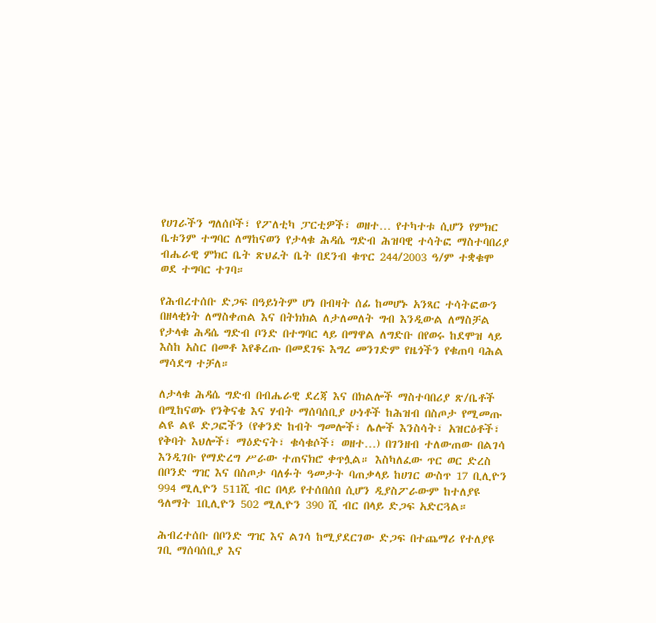የሀገራችን ግለሰቦች፣ የፖለቲካ ፓርቲዎች፣ ወዘተ… የተካተቱ ሲሆን የምክር ቤቱንም ተግባር ለማከናወን የታላቁ ሕዳሴ ግድብ ሕዝባዊ ተሳትፎ ማስተባበሪያ ብሔራዊ ምክር ቤት ጽህፈት ቤት በደንብ ቁጥር 244/2003 ዓ/ም ተቋቁሞ ወደ ተግባር ተገባ።

የሕብረተሰቡ ድጋፍ በዓይነትም ሆነ በብዛት ሰፊ ከመሆኑ አንጻር ተሳትፎውን በዘላቂነት ለማስቀጠል እና በትክክል ለታለመለት ግብ እንዲውል ለማስቻል የታላቁ ሕዳሴ ግድብ ቦንድ በተግባር ላይ በማዋል ለግድቡ በየወሩ ከደሞዝ ላይ እስከ አስር በመቶ እየቆረጡ በመደገፍ እግረ መንገድም የዜጎችን የቁጠባ ባሕል ማሳደግ ተቻለ።

ለታላቁ ሕዳሴ ግድብ በብሔራዊ ደረጃ እና በክልሎች ማስተባበሪያ ጽ/ቤቶች በሚከናወኑ የንቅናቄ እና ሃብት ማሰባሰቢያ ሁነቶች ከሕዝብ በስጦታ የሚመጡ ልዩ ልዩ ድጋፎችን (የቀንድ ከብት ግመሎች፣ ሌሎች እንስሳት፣ አዝርዕቶች፣ የቅባት እህሎች፣ ማዕድናት፣ ቁሳቁሶች፣ ወዘተ…) በገንዘብ ተለውጠው በልገሳ እንዲገቡ የማድረግ ሥራው ተጠናክሮ ቀጥሏል። እስካለፈው ጥር ወር ድረስ በቦንድ ግዢ እና በስጦታ ባለፉት ዓመታት ባጠቃላይ ከሀገር ውስጥ 17 ቢሊዮን 994 ሚሊዮን 511ሺ ብር በላይ የተሰበሰበ ሲሆን ዲያስፖራውም ከተለያዩ ዓለማት 1ቢሊዮን 502 ሚሊዮን 390 ሺ ብር በላይ ድጋፍ አድርጓል።

ሕብረተሰቡ በቦንድ ግዢ እና ልገሳ ከሚያደርገው ድጋፍ በተጨማሪ የተለያዩ ገቢ ማሰባሰቢያ እና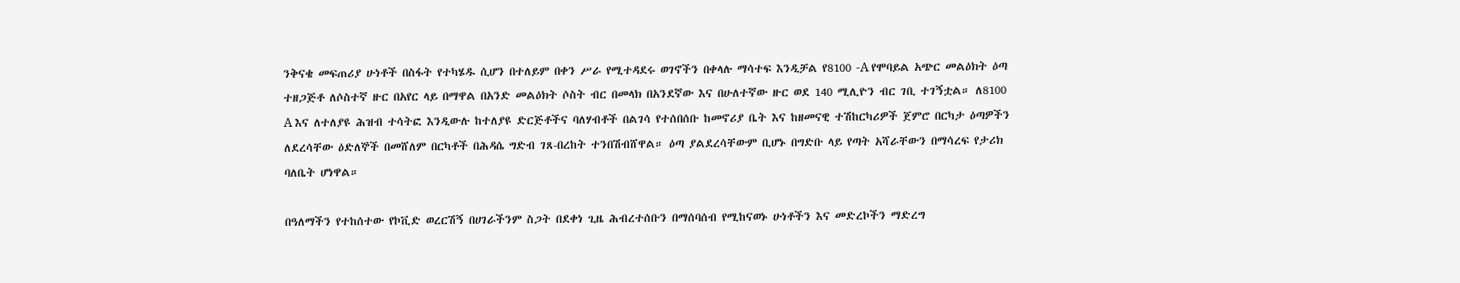ንቅናቄ መፍጠሪያ ሁነቶች በስፋት የተካሄዱ ሲሆን በተለይም በቀን ሥራ የሚተዳደሩ ወገኖችን በቀላሉ ማሳተፍ እንዲቻል የ8100 -A የሞባይል አጭር መልዕክት ዕጣ ተዘጋጅቶ ለሶስተኛ ዙር በአየር ላይ በማዋል በአንድ መልዕክት ሶስት ብር በመላክ በአንደኛው እና በሁለተኛው ዙር ወደ 140 ሚሊዮን ብር ገቢ ተገኝቷል። ለ8100 A እና ለተለያዩ ሕዝብ ተሳትፎ እንዲውሉ ከተለያዩ ድርጅቶችና ባለሃብቶች በልገሳ የተሰበሰቡ ከመኖሪያ ቤት እና ከዘመናዊ ተሽከርካሪዎች ጀምሮ በርካታ ዕጣዎችን ለደረሳቸው ዕድለኞች በመሸለም በርካቶች በሕዳሴ ግድብ ገጸ-በረከት ተንበሽብሸዋል። ዕጣ ያልደረሳቸውም ቢሆኑ በግድቡ ላይ የጣት አሻራቸውን በማሳረፍ የታሪክ ባለቤት ሆነዋል።

በዓለማችን የተከሰተው የኮቪድ ወረርሽኝ በሀገራችንም ስጋት በደቀነ ጊዜ ሕብረተሰቡን በማሰባሰብ የሚከናወኑ ሁነቶችን እና መድረኮችን ማድረግ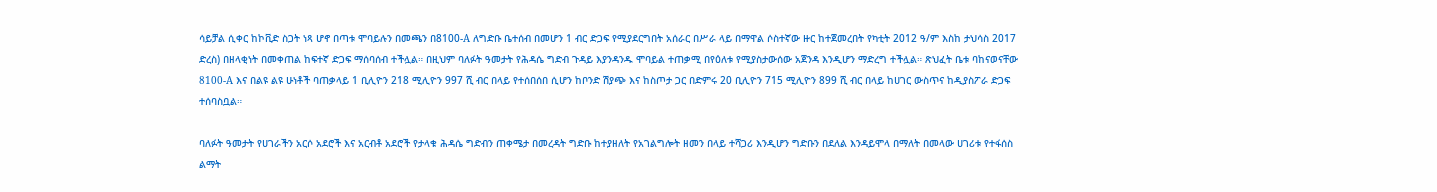ሳይቻል ሲቀር ከኮቪድ ስጋት ነጻ ሆኖ በጣቱ ሞባይሉን በመጫን በ8100-A ለግድቡ ቤተሰብ በመሆን 1 ብር ድጋፍ የሚያደርግበት አሰራር በሥራ ላይ በማዋል ሶስተኛው ዙር ከተጀመረበት የካቲት 2012 ዓ/ም እስከ ታህሳስ 2017 ድረስ) በዘላቂነት በመቀጠል ከፍተኛ ድጋፍ ማሰባሰብ ተችሏል። በዚህም ባለፉት ዓመታት የሕዳሴ ግድብ ጉዳይ እያንዳንዱ ሞባይል ተጠቃሚ በየዕለቱ የሚያስታውሰው አጀንዳ እንዲሆን ማድረግ ተችሏል። ጽህፈት ቤቱ ባከናወናቸው 8100-A እና በልዩ ልዩ ሁነቶች ባጠቃላይ 1 ቢሊዮን 218 ሚሊዮን 997 ሺ ብር በላይ የተሰበሰበ ሲሆን ከቦንድ ሽያጭ እና ከስጦታ ጋር በድምሩ 20 ቢሊዮን 715 ሚሊዮን 899 ሺ ብር በላይ ከሀገር ውስጥና ከዲያስፖራ ድጋፍ ተሰባስቧል።

ባለፉት ዓመታት የሀገራችን አርሶ አደሮች እና አርብቶ አደሮች የታላቁ ሕዳሴ ግድብን ጠቀሜታ በመረዳት ግድቡ ከተያዘለት የአገልግሎት ዘመን በላይ ተሻጋሪ እንዲሆን ግድቡን በደለል እንዳይሞላ በማለት በመላው ሀገሪቱ የተፋሰስ ልማት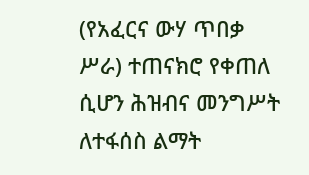(የአፈርና ውሃ ጥበቃ ሥራ) ተጠናክሮ የቀጠለ ሲሆን ሕዝብና መንግሥት ለተፋሰስ ልማት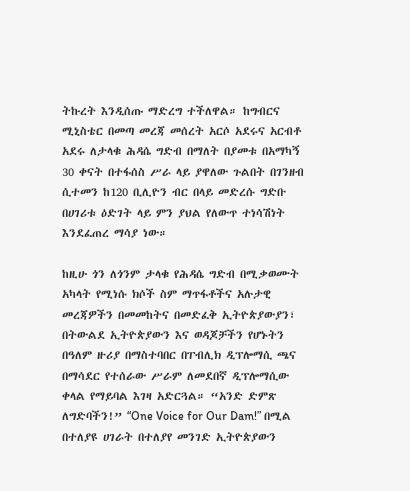ትኩረት እንዲሰጡ ማድረግ ተችለዋል። ከግብርና ሚኒስቴር በመጣ መረጃ መሰረት አርሶ አደሩና አርብቶ አደሩ ለታላቁ ሕዳሴ ግድብ በማለት በያመቱ በአማካኝ 30 ቀናት በተፋሰስ ሥራ ላይ ያዋለው ጉልበት በገንዘብ ሲተመን ከ120 ቢሊዮን ብር በላይ መድረሱ ግድቡ በሀገሪቱ ዕድገት ላይ ምን ያህል የለውጥ ተነሳሽነት እንደፈጠረ ማሳያ ነው።

ከዚሁ ጎን ለጎንም ታላቁ የሕዳሴ ግድብ በሚቃወሙት አካላት የሚነሱ ክሶች ስም ማጥፋቶችና አሉታዊ መረጃዎችን በመመከትና በመድፈቅ ኢትዮጵያውያን፣ በትውልደ ኢትዮጵያውን እና ወዳጆቻችን የሆኑትን በዓለም ዙሪያ በማስተባበር በፐብሊክ ዲፕሎማሲ ጫና በማሳደር የተሰራው ሥራም ለመደበኛ ዲፕሎማሲው ቀላል የማይባል እገዛ አድርጓል። “አንድ ድምጽ ለግድባችን!” “One Voice for Our Dam!” በሚል በተለያዩ ሀገራት በተለያየ መንገድ ኢትዮጵያውን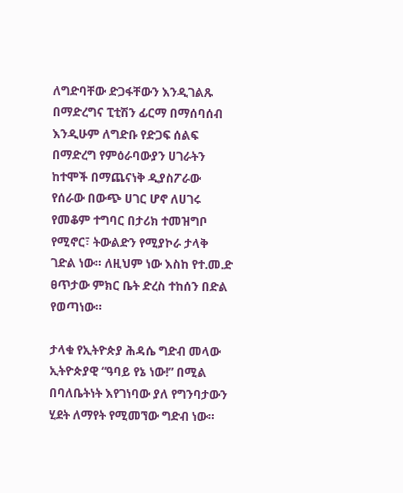ለግድባቸው ድጋፋቸውን እንዲገልጹ በማድረግና ፒቲሽን ፊርማ በማሰባሰብ እንዲሁም ለግድቡ የድጋፍ ሰልፍ በማድረግ የምዕራባውያን ሀገራትን ከተሞች በማጨናነቅ ዲያስፖራው የሰራው በውጭ ሀገር ሆኖ ለሀገሩ የመቆም ተግባር በታሪክ ተመዝግቦ የሚኖር፣ ትውልድን የሚያኮራ ታላቅ ገድል ነው። ለዚህም ነው እስከ የተ.መ.ድ ፀጥታው ምክር ቤት ድረስ ተከሰን በድል የወጣነው።

ታላቁ የኢትዮጵያ ሕዳሴ ግድብ መላው ኢትዮጵያዊ “ዓባይ የኔ ነው!” በሚል በባለቤትነት እየገነባው ያለ የግንባታውን ሂደት ለማየት የሚመኘው ግድብ ነው።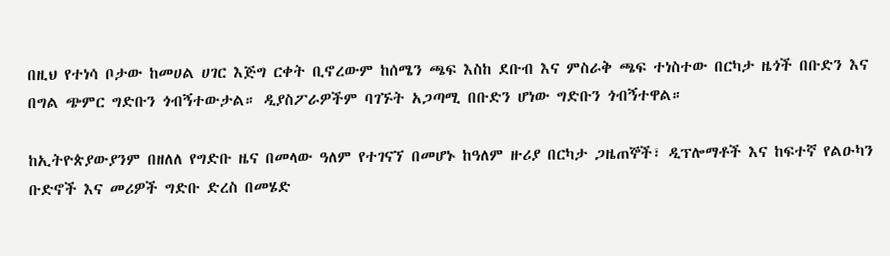በዚህ የተነሳ ቦታው ከመሀል ሀገር እጅግ ርቀት ቢኖረውም ከሰሜን ጫፍ እስከ ደቡብ እና ምስራቅ ጫፍ ተነስተው በርካታ ዜጎች በቡድን እና በግል ጭምር ግድቡን ጎብኝተውታል። ዲያስፖራዎችም ባገኙት አጋጣሚ በቡድን ሆነው ግድቡን ጎብኝተዋል።

ከኢትዮጵያውያንም በዘለለ የግድቡ ዜና በመላው ዓለም የተገናኘ በመሆኑ ከዓለም ዙሪያ በርካታ ጋዜጠኞች፣ ዲፕሎማቶች እና ከፍተኛ የልዑካን ቡድኖች እና መሪዎች ግድቡ ድረስ በመሄድ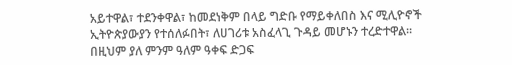አይተዋል፣ ተደንቀዋል፣ ከመደነቅም በላይ ግድቡ የማይቀለበስ እና ሚሊዮኖች ኢትዮጵያውያን የተሰለፉበት፣ ለሀገሪቱ አስፈላጊ ጉዳይ መሆኑን ተረድተዋል። በዚህም ያለ ምንም ዓለም ዓቀፍ ድጋፍ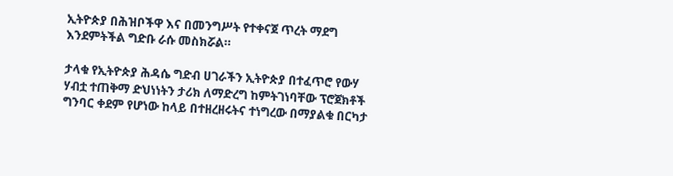ኢትዮጵያ በሕዝቦችዋ እና በመንግሥት የተቀናጀ ጥረት ማደግ እንደምትችል ግድቡ ራሱ መስክሯል።

ታላቁ የኢትዮጵያ ሕዳሴ ግድብ ሀገራችን ኢትዮጵያ በተፈጥሮ የውሃ ሃብቷ ተጠቅማ ድህነነትን ታሪክ ለማድረግ ከምትገነባቸው ፕሮጀክቶች ግንባር ቀደም የሆነው ከላይ በተዘረዘሩትና ተነግረው በማያልቁ በርካታ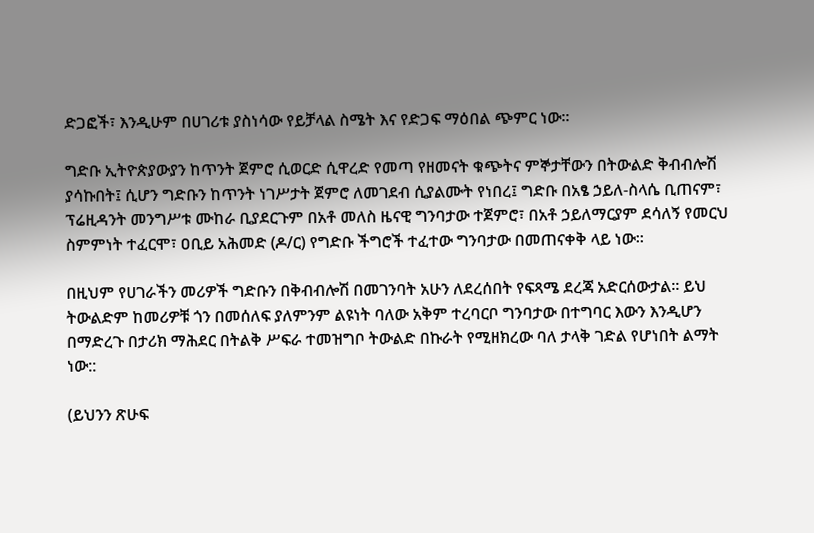ድጋፎች፣ እንዲሁም በሀገሪቱ ያስነሳው የይቻላል ስሜት እና የድጋፍ ማዕበል ጭምር ነው።

ግድቡ ኢትዮጵያውያን ከጥንት ጀምሮ ሲወርድ ሲዋረድ የመጣ የዘመናት ቁጭትና ምኞታቸውን በትውልድ ቅብብሎሽ ያሳኩበት፤ ሲሆን ግድቡን ከጥንት ነገሥታት ጀምሮ ለመገደብ ሲያልሙት የነበረ፤ ግድቡ በአፄ ኃይለ-ስላሴ ቢጠናም፣ ፕሬዚዳንት መንግሥቱ ሙከራ ቢያደርጉም በአቶ መለስ ዜናዊ ግንባታው ተጀምሮ፣ በአቶ ኃይለማርያም ደሳለኝ የመርህ ስምምነት ተፈርሞ፣ ዐቢይ አሕመድ (ዶ/ር) የግድቡ ችግሮች ተፈተው ግንባታው በመጠናቀቅ ላይ ነው።

በዚህም የሀገራችን መሪዎች ግድቡን በቅብብሎሽ በመገንባት አሁን ለደረሰበት የፍጻሜ ደረጃ አድርሰውታል። ይህ ትውልድም ከመሪዎቹ ጎን በመሰለፍ ያለምንም ልዩነት ባለው አቅም ተረባርቦ ግንባታው በተግባር እውን እንዲሆን በማድረጉ በታሪክ ማሕደር በትልቅ ሥፍራ ተመዝግቦ ትውልድ በኩራት የሚዘክረው ባለ ታላቅ ገድል የሆነበት ልማት ነው::

(ይህንን ጽሁፍ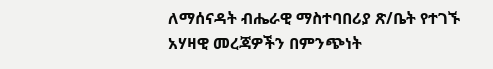ለማሰናዳት ብሔራዊ ማስተባበሪያ ጽ/ቤት የተገኙ አሃዛዊ መረጃዎችን በምንጭነት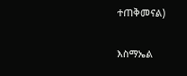ተጠቅመናል)

እስማኤል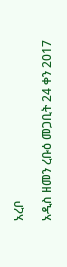አረቦ

አዲስ ዘመን ረቡዕ መጋቢት 24 ቀን 2017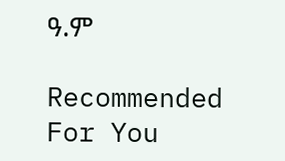ዓ.ም

Recommended For You